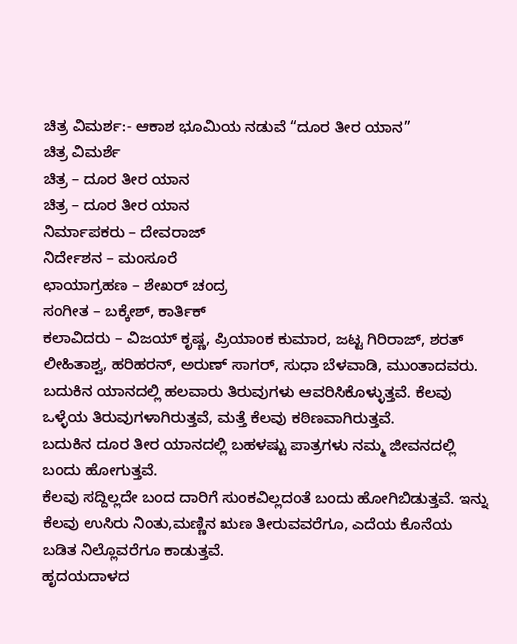ಚಿತ್ರ ವಿಮರ್ಶ:- ಆಕಾಶ ಭೂಮಿಯ ನಡುವೆ “ದೂರ ತೀರ ಯಾನ”
ಚಿತ್ರ ವಿಮರ್ಶೆ
ಚಿತ್ರ – ದೂರ ತೀರ ಯಾನ
ಚಿತ್ರ – ದೂರ ತೀರ ಯಾನ
ನಿರ್ಮಾಪಕರು – ದೇವರಾಜ್
ನಿರ್ದೇಶನ – ಮಂಸೂರೆ
ಛಾಯಾಗ್ರಹಣ – ಶೇಖರ್ ಚಂದ್ರ
ಸಂಗೀತ – ಬಕ್ಕೇಶ್, ಕಾರ್ತಿಕ್
ಕಲಾವಿದರು – ವಿಜಯ್ ಕೃಷ್ಣ, ಪ್ರಿಯಾಂಕ ಕುಮಾರ, ಜಟ್ಟ ಗಿರಿರಾಜ್, ಶರತ್ ಲೀಹಿತಾಶ್ವ, ಹರಿಹರನ್, ಅರುಣ್ ಸಾಗರ್, ಸುಧಾ ಬೆಳವಾಡಿ, ಮುಂತಾದವರು.
ಬದುಕಿನ ಯಾನದಲ್ಲಿ ಹಲವಾರು ತಿರುವುಗಳು ಆವರಿಸಿಕೊಳ್ಳುತ್ತವೆ. ಕೆಲವು ಒಳ್ಳೆಯ ತಿರುವುಗಳಾಗಿರುತ್ತವೆ, ಮತ್ತೆ ಕೆಲವು ಕಠಿಣವಾಗಿರುತ್ತವೆ.
ಬದುಕಿನ ದೂರ ತೀರ ಯಾನದಲ್ಲಿ ಬಹಳಷ್ಟು ಪಾತ್ರಗಳು ನಮ್ಮ ಜೀವನದಲ್ಲಿ ಬಂದು ಹೋಗುತ್ತವೆ.
ಕೆಲವು ಸದ್ದಿಲ್ಲದೇ ಬಂದ ದಾರಿಗೆ ಸುಂಕವಿಲ್ಲದಂತೆ ಬಂದು ಹೋಗಿಬಿಡುತ್ತವೆ. ಇನ್ನು ಕೆಲವು ಉಸಿರು ನಿಂತು,ಮಣ್ಣಿನ ಋಣ ತೀರುವವರೆಗೂ, ಎದೆಯ ಕೊನೆಯ ಬಡಿತ ನಿಲ್ಲೊವರೆಗೂ ಕಾಡುತ್ತವೆ.
ಹೃದಯದಾಳದ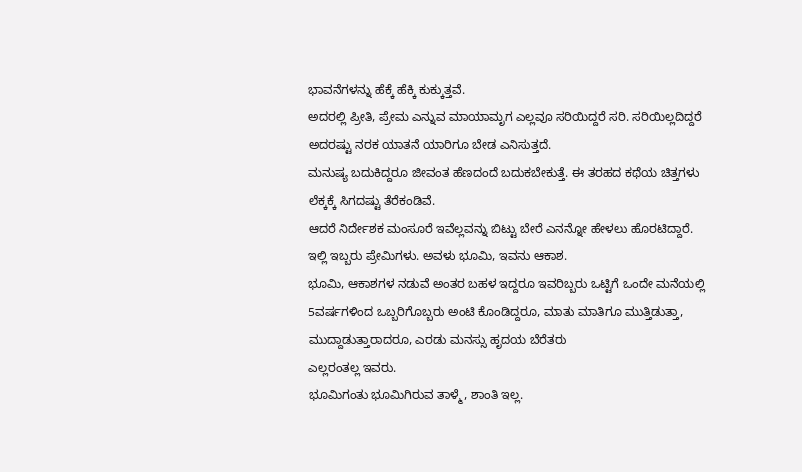ಭಾವನೆಗಳನ್ನು ಹೆಕ್ಕೆ ಹೆಕ್ಕಿ ಕುಕ್ಕುತ್ತವೆ.
ಅದರಲ್ಲಿ ಪ್ರೀತಿ, ಪ್ರೇಮ ಎನ್ನುವ ಮಾಯಾಮೃಗ ಎಲ್ಲವೂ ಸರಿಯಿದ್ದರೆ ಸರಿ. ಸರಿಯಿಲ್ಲದಿದ್ದರೆ ಅದರಷ್ಟು ನರಕ ಯಾತನೆ ಯಾರಿಗೂ ಬೇಡ ಎನಿಸುತ್ತದೆ.
ಮನುಷ್ಯ ಬದುಕಿದ್ದರೂ ಜೀವಂತ ಹೆಣದಂದೆ ಬದುಕಬೇಕುತ್ತೆ. ಈ ತರಹದ ಕಥೆಯ ಚಿತ್ತಗಳು ಲೆಕ್ಕಕ್ಕೆ ಸಿಗದಷ್ಟು ತೆರೆಕಂಡಿವೆ.
ಆದರೆ ನಿರ್ದೇಶಕ ಮಂಸೂರೆ ಇವೆಲ್ಲವನ್ನು ಬಿಟ್ಟು ಬೇರೆ ಎನನ್ನೋ ಹೇಳಲು ಹೊರಟಿದ್ದಾರೆ.
ಇಲ್ಲಿ ಇಬ್ಬರು ಪ್ರೇಮಿಗಳು. ಅವಳು ಭೂಮಿ, ಇವನು ಆಕಾಶ.
ಭೂಮಿ, ಆಕಾಶಗಳ ನಡುವೆ ಅಂತರ ಬಹಳ ಇದ್ದರೂ ಇವರಿಬ್ಬರು ಒಟ್ಟಿಗೆ ಒಂದೇ ಮನೆಯಲ್ಲಿ 5ವರ್ಷಗಳಿಂದ ಒಬ್ಬರಿಗೊಬ್ಬರು ಅಂಟಿ ಕೊಂಡಿದ್ದರೂ, ಮಾತು ಮಾತಿಗೂ ಮುತ್ತಿಡುತ್ತಾ, ಮುದ್ದಾಡುತ್ತಾರಾದರೂ, ಎರಡು ಮನಸ್ಸು ಹೃದಯ ಬೆರೆತರು
ಎಲ್ಲರಂತಲ್ಲ ಇವರು.
ಭೂಮಿಗಂತು ಭೂಮಿಗಿರುವ ತಾಳ್ಮೆ, ಶಾಂತಿ ಇಲ್ಲ.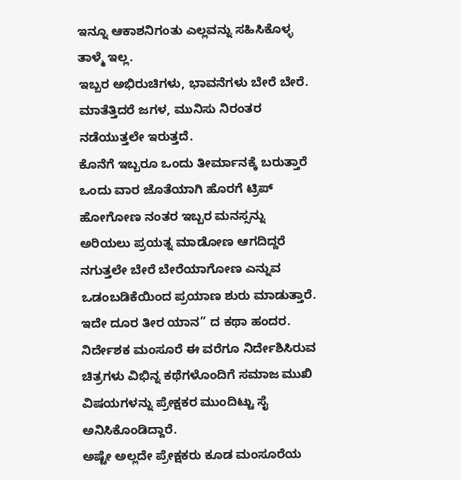ಇನ್ನೂ ಆಕಾಶನಿಗಂತು ಎಲ್ಲವನ್ನು ಸಹಿಸಿಕೊಳ್ಳ ತಾಳ್ಮೆ ಇಲ್ಲ.
ಇಬ್ಬರ ಅಭಿರುಚಿಗಳು, ಭಾವನೆಗಳು ಬೇರೆ ಬೇರೆ.
ಮಾತೆತ್ತಿದರೆ ಜಗಳ, ಮುನಿಸು ನಿರಂತರ ನಡೆಯುತ್ತಲೇ ಇರುತ್ತದೆ.
ಕೊನೆಗೆ ಇಬ್ಬರೂ ಒಂದು ತೀರ್ಮಾನಕ್ಕೆ ಬರುತ್ತಾರೆ ಒಂದು ವಾರ ಜೊತೆಯಾಗಿ ಹೊರಗೆ ಟ್ರಿಪ್ ಹೋಗೋಣ ನಂತರ ಇಬ್ಬರ ಮನಸ್ಸನ್ನು ಅರಿಯಲು ಪ್ರಯತ್ನ ಮಾಡೋಣ ಆಗದಿದ್ದರೆ ನಗುತ್ತಲೇ ಬೇರೆ ಬೇರೆಯಾಗೋಣ ಎನ್ನುವ ಒಡಂಬಡಿಕೆಯಿಂದ ಪ್ರಯಾಣ ಶುರು ಮಾಡುತ್ತಾರೆ. ಇದೇ ದೂರ ತೀರ ಯಾನ” ದ ಕಥಾ ಹಂದರ.
ನಿರ್ದೇಶಕ ಮಂಸೂರೆ ಈ ವರೆಗೂ ನಿರ್ದೇಶಿಸಿರುವ ಚಿತ್ರಗಳು ವಿಭಿನ್ನ ಕಥೆಗಳೊಂದಿಗೆ ಸಮಾಜ ಮುಖಿ ವಿಷಯಗಳನ್ನು ಪ್ರೇಕ್ಷಕರ ಮುಂದಿಟ್ಟು ಸೈ ಅನಿಸಿಕೊಂಡಿದ್ದಾರೆ.
ಅಷ್ಟೇ ಅಲ್ಲದೇ ಪ್ರೇಕ್ಷಕರು ಕೂಡ ಮಂಸೂರೆಯ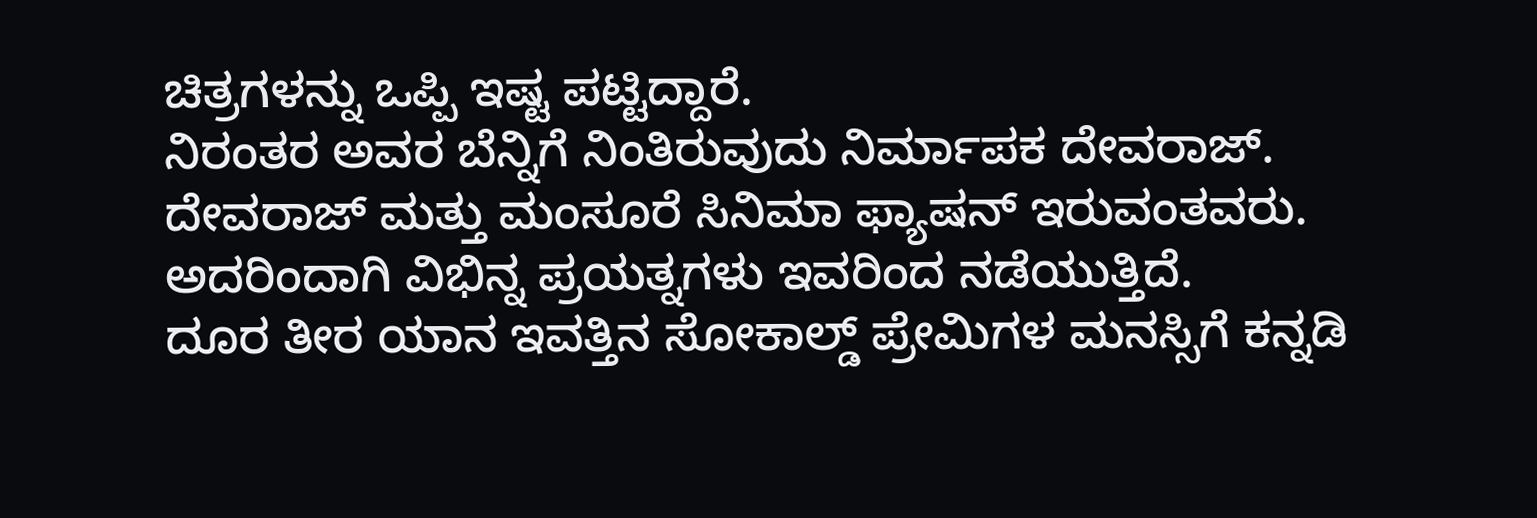ಚಿತ್ರಗಳನ್ನು ಒಪ್ಪಿ ಇಷ್ಟ ಪಟ್ಟಿದ್ದಾರೆ.
ನಿರಂತರ ಅವರ ಬೆನ್ನಿಗೆ ನಿಂತಿರುವುದು ನಿರ್ಮಾಪಕ ದೇವರಾಜ್.
ದೇವರಾಜ್ ಮತ್ತು ಮಂಸೂರೆ ಸಿನಿಮಾ ಫ್ಯಾಷನ್ ಇರುವಂತವರು.
ಅದರಿಂದಾಗಿ ವಿಭಿನ್ನ ಪ್ರಯತ್ನಗಳು ಇವರಿಂದ ನಡೆಯುತ್ತಿದೆ.
ದೂರ ತೀರ ಯಾನ ಇವತ್ತಿನ ಸೋಕಾಲ್ಡ್ ಪ್ರೇಮಿಗಳ ಮನಸ್ಸಿಗೆ ಕನ್ನಡಿ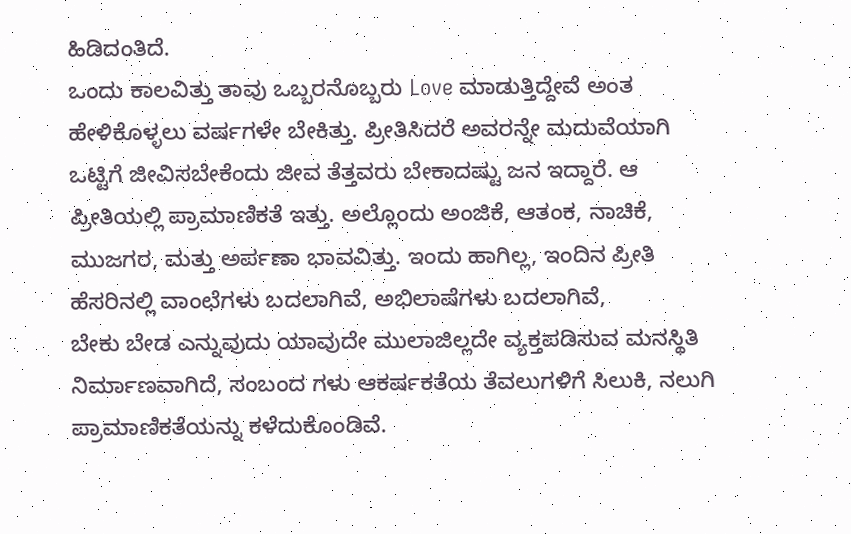ಹಿಡಿದಂತಿದೆ.
ಒಂದು ಕಾಲವಿತ್ತು ತಾವು ಒಬ್ಬರನೊಬ್ಬರು Love ಮಾಡುತ್ತಿದ್ದೇವೆ ಅಂತ ಹೇಳಿಕೊಳ್ಳಲು ವರ್ಷಗಳೇ ಬೇಕಿತ್ತು. ಪ್ರೀತಿಸಿದರೆ ಅವರನ್ನೇ ಮದುವೆಯಾಗಿ ಒಟ್ಟಿಗೆ ಜೀವಿಸಬೇಕೆಂದು ಜೀವ ತೆತ್ತವರು ಬೇಕಾದಷ್ಟು ಜನ ಇದ್ದಾರೆ. ಆ ಪ್ರೀತಿಯಲ್ಲಿ ಪ್ರಾಮಾಣಿಕತೆ ಇತ್ತು. ಅಲ್ಲೊಂದು ಅಂಜಿಕೆ, ಆತಂಕ, ನಾಚಿಕೆ, ಮುಜಗರ, ಮತ್ತು ಅರ್ಪಣಾ ಭಾವವಿತ್ತು. ಇಂದು ಹಾಗಿಲ್ಲ, ಇಂದಿನ ಪ್ರೀತಿ ಹೆಸರಿನಲ್ಲಿ ವಾಂಛೆಗಳು ಬದಲಾಗಿವೆ, ಅಭಿಲಾಷೆಗಳು ಬದಲಾಗಿವೆ,
ಬೇಕು ಬೇಡ ಎನ್ನುವುದು ಯಾವುದೇ ಮುಲಾಜಿಲ್ಲದೇ ವ್ಯಕ್ತಪಡಿಸುವ ಮನಸ್ಥಿತಿ ನಿರ್ಮಾಣವಾಗಿದೆ, ಸಂಬಂದ ಗಳು ಆಕರ್ಷಕತೆಯ ತೆವಲುಗಳಿಗೆ ಸಿಲುಕಿ, ನಲುಗಿ ಪ್ರಾಮಾಣಿಕತೆಯನ್ನು ಕಳೆದುಕೊಂಡಿವೆ.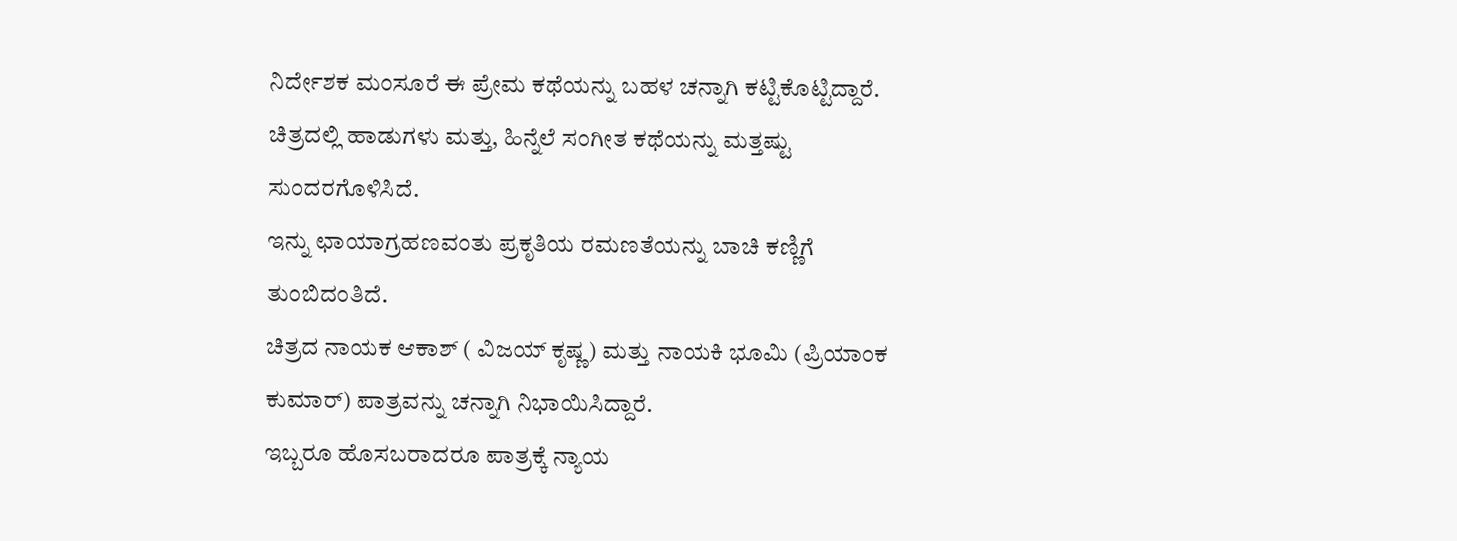ನಿರ್ದೇಶಕ ಮಂಸೂರೆ ಈ ಪ್ರೇಮ ಕಥೆಯನ್ನು ಬಹಳ ಚನ್ನಾಗಿ ಕಟ್ಟಿಕೊಟ್ಟಿದ್ದಾರೆ.
ಚಿತ್ರದಲ್ಲಿ ಹಾಡುಗಳು ಮತ್ತು, ಹಿನ್ನೆಲೆ ಸಂಗೀತ ಕಥೆಯನ್ನು ಮತ್ತಷ್ಟು ಸುಂದರಗೊಳಿಸಿದೆ.
ಇನ್ನು ಛಾಯಾಗ್ರಹಣವಂತು ಪ್ರಕೃತಿಯ ರಮಣತೆಯನ್ನು ಬಾಚಿ ಕಣ್ಣಿಗೆ ತುಂಬಿದಂತಿದೆ.
ಚಿತ್ರದ ನಾಯಕ ಆಕಾಶ್ ( ವಿಜಯ್ ಕೃಷ್ಣ) ಮತ್ತು ನಾಯಕಿ ಭೂಮಿ (ಪ್ರಿಯಾಂಕ ಕುಮಾರ್) ಪಾತ್ರವನ್ನು ಚನ್ನಾಗಿ ನಿಭಾಯಿಸಿದ್ದಾರೆ.
ಇಬ್ಬರೂ ಹೊಸಬರಾದರೂ ಪಾತ್ರಕ್ಕೆ ನ್ಯಾಯ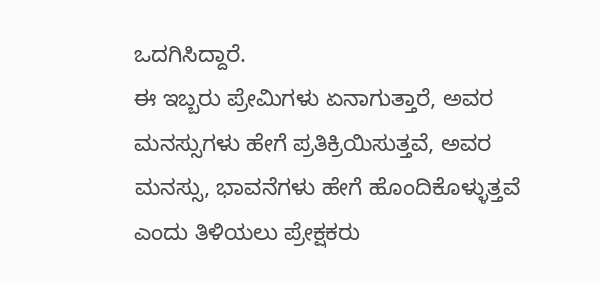ಒದಗಿಸಿದ್ದಾರೆ.
ಈ ಇಬ್ಬರು ಪ್ರೇಮಿಗಳು ಏನಾಗುತ್ತಾರೆ, ಅವರ ಮನಸ್ಸುಗಳು ಹೇಗೆ ಪ್ರತಿಕ್ರಿಯಿಸುತ್ತವೆ, ಅವರ ಮನಸ್ಸು, ಭಾವನೆಗಳು ಹೇಗೆ ಹೊಂದಿಕೊಳ್ಳುತ್ತವೆ ಎಂದು ತಿಳಿಯಲು ಪ್ರೇಕ್ಷಕರು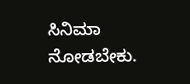ಸಿನಿಮಾ ನೋಡಬೇಕು.